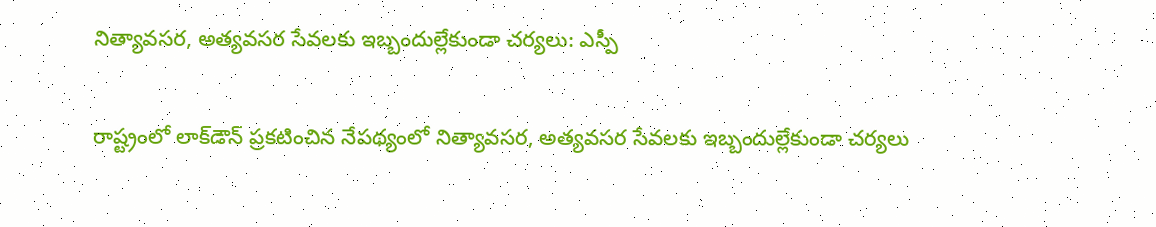నిత్యావసర, అత్యవసర సేవలకు ఇబ్బందుల్లేకుండా చర్యలు: ఎస్పీ

రాష్ట్రంలో లాక్‌డౌన్‌ ప్రకటించిన నేపథ్యంలో నిత్యావసర, అత్యవసర సేవలకు ఇబ్బందుల్లేకుండా చర్యలు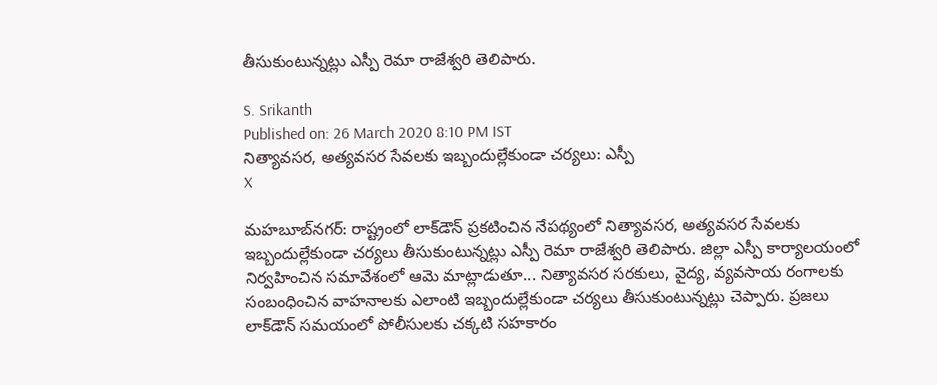తీసుకుంటున్నట్లు ఎస్పీ రెమా రాజేశ్వరి తెలిపారు.

S. Srikanth
Published on: 26 March 2020 8:10 PM IST
నిత్యావసర, అత్యవసర సేవలకు ఇబ్బందుల్లేకుండా చర్యలు: ఎస్పీ
X

మహబూబ్‌నగర్‌: రాష్ట్రంలో లాక్‌డౌన్‌ ప్రకటించిన నేపథ్యంలో నిత్యావసర, అత్యవసర సేవలకు ఇబ్బందుల్లేకుండా చర్యలు తీసుకుంటున్నట్లు ఎస్పీ రెమా రాజేశ్వరి తెలిపారు. జిల్లా ఎస్పీ కార్యాలయంలో నిర్వహించిన సమావేశంలో ఆమె మాట్లాడుతూ... నిత్యావసర సరకులు, వైద్య, వ్యవసాయ రంగాలకు సంబంధించిన వాహనాలకు ఎలాంటి ఇబ్బందుల్లేకుండా చర్యలు తీసుకుంటున్నట్లు చెప్పారు. ప్రజలు లాక్‌డౌన్‌ సమయంలో పోలీసులకు చక్కటి సహకారం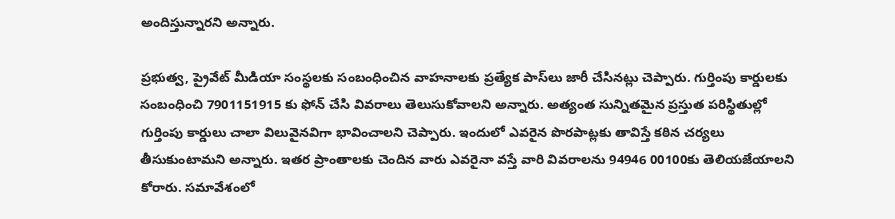అందిస్తున్నారని అన్నారు.

ప్రభుత్వ, ప్రైవేట్‌ మీడియా సంస్థలకు సంబంధించిన వాహనాలకు ప్రత్యేక పాస్‌లు జారీ చేసినట్లు చెప్పారు. గుర్తింపు కార్డులకు సంబంధించి 7901151915 కు ఫోన్‌ చేసి వివరాలు తెలుసుకోవాలని అన్నారు. అత్యంత సున్నితమైన ప్రస్తుత పరిస్థితుల్లో గుర్తింపు కార్డులు చాలా విలువైనవిగా భావించాలని చెప్పారు. ఇందులో ఎవరైన పొరపాట్లకు తావిస్తే కఠిన చర్యలు తీసుకుంటామని అన్నారు. ఇతర ప్రాంతాలకు చెందిన వారు ఎవరైనా వస్తే వారి వివరాలను 94946 00100కు తెలియజేయాలని కోరారు. సమావేశంలో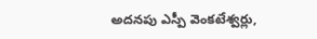అదనపు ఎస్పీ వెంకటేశ్వర్లు,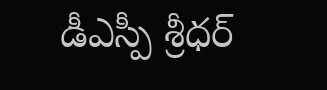డీఎస్పీ శ్రీధర్‌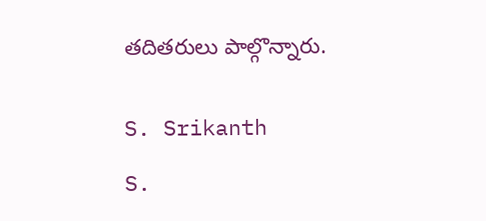తదితరులు పాల్గొన్నారు.


S. Srikanth

S.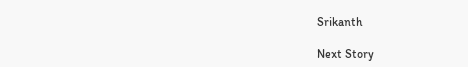Srikanth

Next Story